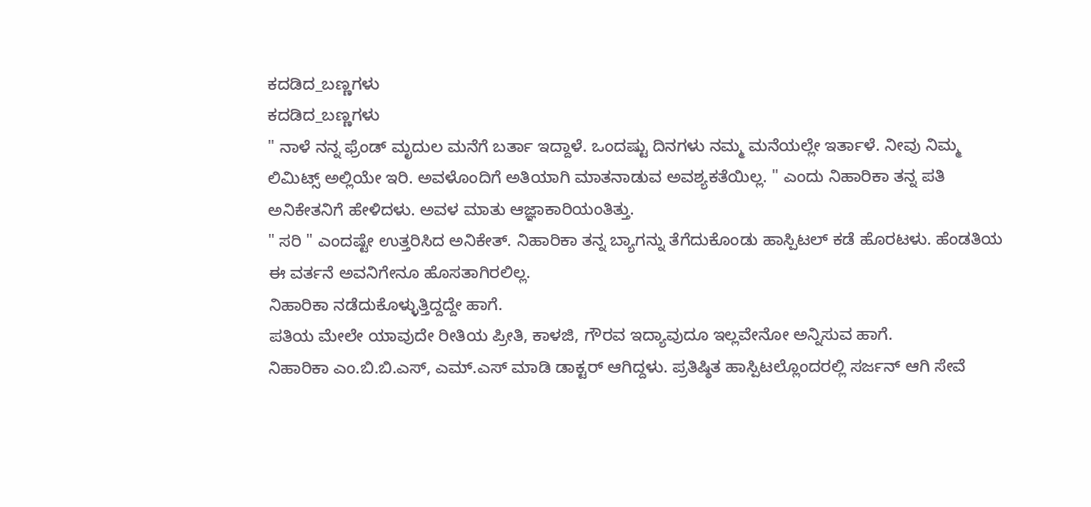ಕದಡಿದ_ಬಣ್ಣಗಳು
ಕದಡಿದ_ಬಣ್ಣಗಳು
" ನಾಳೆ ನನ್ನ ಫ್ರೆಂಡ್ ಮೃದುಲ ಮನೆಗೆ ಬರ್ತಾ ಇದ್ದಾಳೆ. ಒಂದಷ್ಟು ದಿನಗಳು ನಮ್ಮ ಮನೆಯಲ್ಲೇ ಇರ್ತಾಳೆ. ನೀವು ನಿಮ್ಮ ಲಿಮಿಟ್ಸ್ ಅಲ್ಲಿಯೇ ಇರಿ. ಅವಳೊಂದಿಗೆ ಅತಿಯಾಗಿ ಮಾತನಾಡುವ ಅವಶ್ಯಕತೆಯಿಲ್ಲ. " ಎಂದು ನಿಹಾರಿಕಾ ತನ್ನ ಪತಿ ಅನಿಕೇತನಿಗೆ ಹೇಳಿದಳು. ಅವಳ ಮಾತು ಆಜ್ಞಾಕಾರಿಯಂತಿತ್ತು.
" ಸರಿ " ಎಂದಷ್ಟೇ ಉತ್ತರಿಸಿದ ಅನಿಕೇತ್. ನಿಹಾರಿಕಾ ತನ್ನ ಬ್ಯಾಗನ್ನು ತೆಗೆದುಕೊಂಡು ಹಾಸ್ಪಿಟಲ್ ಕಡೆ ಹೊರಟಳು. ಹೆಂಡತಿಯ ಈ ವರ್ತನೆ ಅವನಿಗೇನೂ ಹೊಸತಾಗಿರಲಿಲ್ಲ.
ನಿಹಾರಿಕಾ ನಡೆದುಕೊಳ್ಳುತ್ತಿದ್ದದ್ದೇ ಹಾಗೆ.
ಪತಿಯ ಮೇಲೇ ಯಾವುದೇ ರೀತಿಯ ಪ್ರೀತಿ, ಕಾಳಜಿ, ಗೌರವ ಇದ್ಯಾವುದೂ ಇಲ್ಲವೇನೋ ಅನ್ನಿಸುವ ಹಾಗೆ.
ನಿಹಾರಿಕಾ ಎಂ.ಬಿ.ಬಿ.ಎಸ್, ಎಮ್.ಎಸ್ ಮಾಡಿ ಡಾಕ್ಟರ್ ಆಗಿದ್ದಳು. ಪ್ರತಿಷ್ಠಿತ ಹಾಸ್ಪಿಟಲ್ಲೊಂದರಲ್ಲಿ ಸರ್ಜನ್ ಆಗಿ ಸೇವೆ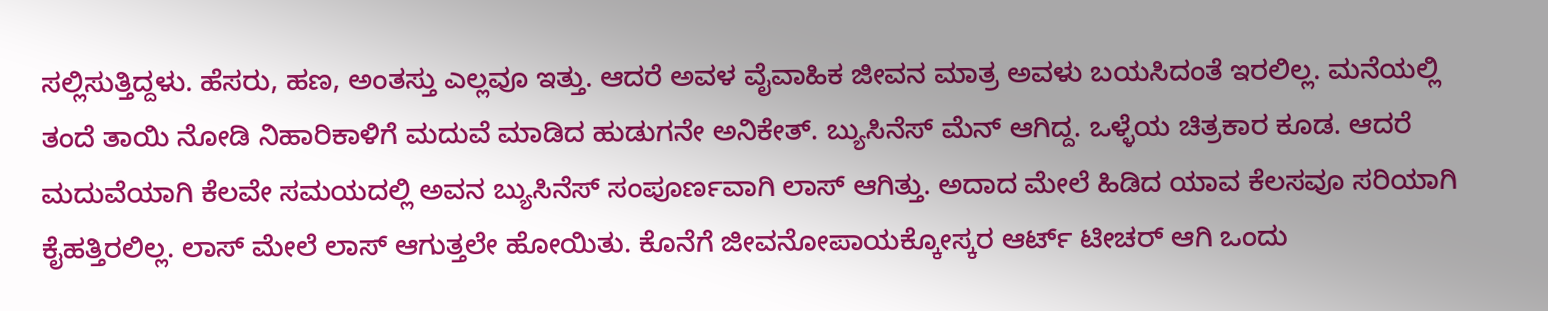ಸಲ್ಲಿಸುತ್ತಿದ್ದಳು. ಹೆಸರು, ಹಣ, ಅಂತಸ್ತು ಎಲ್ಲವೂ ಇತ್ತು. ಆದರೆ ಅವಳ ವೈವಾಹಿಕ ಜೀವನ ಮಾತ್ರ ಅವಳು ಬಯಸಿದಂತೆ ಇರಲಿಲ್ಲ. ಮನೆಯಲ್ಲಿ ತಂದೆ ತಾಯಿ ನೋಡಿ ನಿಹಾರಿಕಾಳಿಗೆ ಮದುವೆ ಮಾಡಿದ ಹುಡುಗನೇ ಅನಿಕೇತ್. ಬ್ಯುಸಿನೆಸ್ ಮೆನ್ ಆಗಿದ್ದ. ಒಳ್ಳೆಯ ಚಿತ್ರಕಾರ ಕೂಡ. ಆದರೆ ಮದುವೆಯಾಗಿ ಕೆಲವೇ ಸಮಯದಲ್ಲಿ ಅವನ ಬ್ಯುಸಿನೆಸ್ ಸಂಪೂರ್ಣವಾಗಿ ಲಾಸ್ ಆಗಿತ್ತು. ಅದಾದ ಮೇಲೆ ಹಿಡಿದ ಯಾವ ಕೆಲಸವೂ ಸರಿಯಾಗಿ ಕೈಹತ್ತಿರಲಿಲ್ಲ. ಲಾಸ್ ಮೇಲೆ ಲಾಸ್ ಆಗುತ್ತಲೇ ಹೋಯಿತು. ಕೊನೆಗೆ ಜೀವನೋಪಾಯಕ್ಕೋಸ್ಕರ ಆರ್ಟ್ ಟೀಚರ್ ಆಗಿ ಒಂದು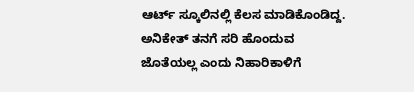ಆರ್ಟ್ ಸ್ಕೂಲಿನಲ್ಲಿ ಕೆಲಸ ಮಾಡಿಕೊಂಡಿದ್ದ. ಅನಿಕೇತ್ ತನಗೆ ಸರಿ ಹೊಂದುವ ಜೊತೆಯಲ್ಲ ಎಂದು ನಿಹಾರಿಕಾಳಿಗೆ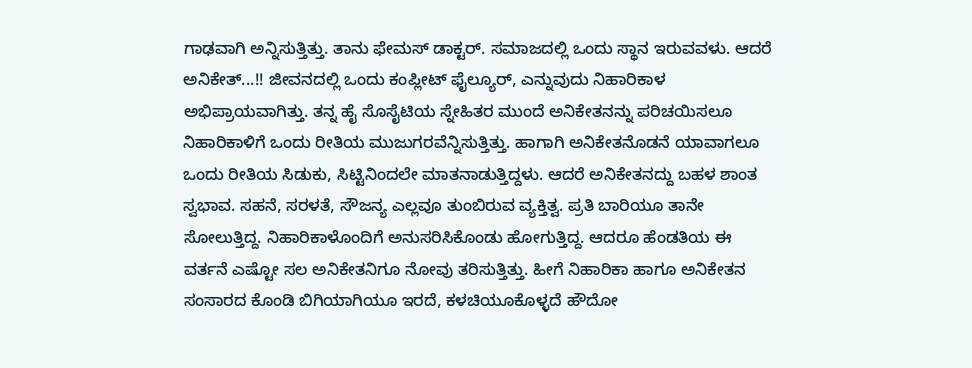ಗಾಢವಾಗಿ ಅನ್ನಿಸುತ್ತಿತ್ತು. ತಾನು ಫೇಮಸ್ ಡಾಕ್ಟರ್. ಸಮಾಜದಲ್ಲಿ ಒಂದು ಸ್ಥಾನ ಇರುವವಳು. ಆದರೆ ಅನಿಕೇತ್...!! ಜೀವನದಲ್ಲಿ ಒಂದು ಕಂಪ್ಲೀಟ್ ಫೈಲ್ಯೂರ್, ಎನ್ನುವುದು ನಿಹಾರಿಕಾಳ ಅಭಿಪ್ರಾಯವಾಗಿತ್ತು. ತನ್ನ ಹೈ ಸೊಸೈಟಿಯ ಸ್ನೇಹಿತರ ಮುಂದೆ ಅನಿಕೇತನನ್ನು ಪರಿಚಯಿಸಲೂ ನಿಹಾರಿಕಾಳಿಗೆ ಒಂದು ರೀತಿಯ ಮುಜುಗರವೆನ್ನಿಸುತ್ತಿತ್ತು. ಹಾಗಾಗಿ ಅನಿಕೇತನೊಡನೆ ಯಾವಾಗಲೂ ಒಂದು ರೀತಿಯ ಸಿಡುಕು, ಸಿಟ್ಟಿನಿಂದಲೇ ಮಾತನಾಡುತ್ತಿದ್ದಳು. ಆದರೆ ಅನಿಕೇತನದ್ದು ಬಹಳ ಶಾಂತ ಸ್ವಭಾವ. ಸಹನೆ, ಸರಳತೆ, ಸೌಜನ್ಯ ಎಲ್ಲವೂ ತುಂಬಿರುವ ವ್ಯಕ್ತಿತ್ವ. ಪ್ರತಿ ಬಾರಿಯೂ ತಾನೇ ಸೋಲುತ್ತಿದ್ದ. ನಿಹಾರಿಕಾಳೊಂದಿಗೆ ಅನುಸರಿಸಿಕೊಂಡು ಹೋಗುತ್ತಿದ್ದ. ಆದರೂ ಹೆಂಡತಿಯ ಈ ವರ್ತನೆ ಎಷ್ಟೋ ಸಲ ಅನಿಕೇತನಿಗೂ ನೋವು ತರಿಸುತ್ತಿತ್ತು. ಹೀಗೆ ನಿಹಾರಿಕಾ ಹಾಗೂ ಅನಿಕೇತನ ಸಂಸಾರದ ಕೊಂಡಿ ಬಿಗಿಯಾಗಿಯೂ ಇರದೆ, ಕಳಚಿಯೂಕೊಳ್ಳದೆ ಹೌದೋ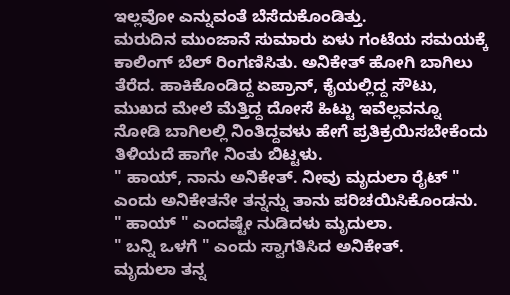ಇಲ್ಲವೋ ಎನ್ನುವಂತೆ ಬೆಸೆದುಕೊಂಡಿತ್ತು.
ಮರುದಿನ ಮುಂಜಾನೆ ಸುಮಾರು ಏಳು ಗಂಟೆಯ ಸಮಯಕ್ಕೆ ಕಾಲಿಂಗ್ ಬೆಲ್ ರಿಂಗಣಿಸಿತು. ಅನಿಕೇತ್ ಹೋಗಿ ಬಾಗಿಲು ತೆರೆದ. ಹಾಕಿಕೊಂಡಿದ್ದ ಏಪ್ರಾನ್, ಕೈಯಲ್ಲಿದ್ದ ಸೌಟು, ಮುಖದ ಮೇಲೆ ಮೆತ್ತಿದ್ದ ದೋಸೆ ಹಿಟ್ಟು ಇವೆಲ್ಲವನ್ನೂ ನೋಡಿ ಬಾಗಿಲಲ್ಲಿ ನಿಂತಿದ್ದವಳು ಹೇಗೆ ಪ್ರತಿಕ್ರಯಿಸಬೇಕೆಂದು ತಿಳಿಯದೆ ಹಾಗೇ ನಿಂತು ಬಿಟ್ಟಳು.
" ಹಾಯ್, ನಾನು ಅನಿಕೇತ್. ನೀವು ಮೃದುಲಾ ರೈಟ್ " ಎಂದು ಅನಿಕೇತನೇ ತನ್ನನ್ನು ತಾನು ಪರಿಚಯಿಸಿಕೊಂಡನು.
" ಹಾಯ್ " ಎಂದಷ್ಟೇ ನುಡಿದಳು ಮೃದುಲಾ.
" ಬನ್ನಿ ಒಳಗೆ " ಎಂದು ಸ್ವಾಗತಿಸಿದ ಅನಿಕೇತ್.
ಮೃದುಲಾ ತನ್ನ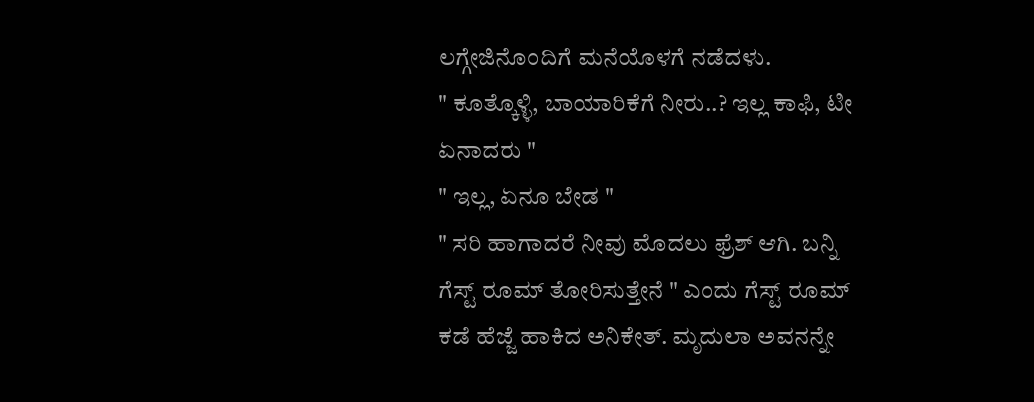ಲಗ್ಗೇಜಿನೊಂದಿಗೆ ಮನೆಯೊಳಗೆ ನಡೆದಳು.
" ಕೂತ್ಕೊಳ್ಳಿ, ಬಾಯಾರಿಕೆಗೆ ನೀರು..? ಇಲ್ಲ ಕಾಫಿ, ಟೀ ಏನಾದರು "
" ಇಲ್ಲ, ಏನೂ ಬೇಡ "
" ಸರಿ ಹಾಗಾದರೆ ನೀವು ಮೊದಲು ಫ್ರೆಶ್ ಆಗಿ. ಬನ್ನಿ ಗೆಸ್ಟ್ ರೂಮ್ ತೋರಿಸುತ್ತೇನೆ " ಎಂದು ಗೆಸ್ಟ್ ರೂಮ್ ಕಡೆ ಹೆಜ್ಜೆ ಹಾಕಿದ ಅನಿಕೇತ್. ಮೃದುಲಾ ಅವನನ್ನೇ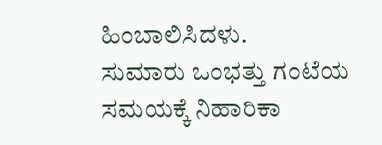ಹಿಂಬಾಲಿಸಿದಳು.
ಸುಮಾರು ಒಂಭತ್ತು ಗಂಟೆಯ ಸಮಯಕ್ಕೆ ನಿಹಾರಿಕಾ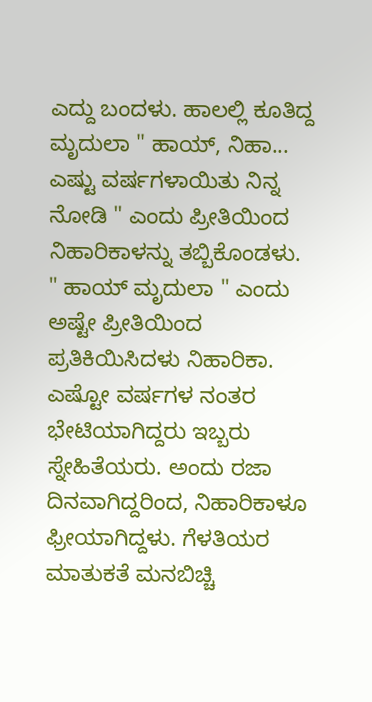ಎದ್ದು ಬಂದಳು. ಹಾಲಲ್ಲಿ ಕೂತಿದ್ದ ಮೃದುಲಾ " ಹಾಯ್, ನಿಹಾ... ಎಷ್ಟು ವರ್ಷಗಳಾಯಿತು ನಿನ್ನ ನೋಡಿ " ಎಂದು ಪ್ರೀತಿಯಿಂದ ನಿಹಾರಿಕಾಳನ್ನು ತಬ್ಬಿಕೊಂಡಳು.
" ಹಾಯ್ ಮೃದುಲಾ " ಎಂದು ಅಷ್ಟೇ ಪ್ರೀತಿಯಿಂದ ಪ್ರತಿಕಿಯಿಸಿದಳು ನಿಹಾರಿಕಾ. ಎಷ್ಟೋ ವರ್ಷಗಳ ನಂತರ ಭೇಟಿಯಾಗಿದ್ದರು ಇಬ್ಬರು ಸ್ನೇಹಿತೆಯರು. ಅಂದು ರಜಾ ದಿನವಾಗಿದ್ದರಿಂದ, ನಿಹಾರಿಕಾಳೂ ಫ್ರೀಯಾಗಿದ್ದಳು. ಗೆಳತಿಯರ ಮಾತುಕತೆ ಮನಬಿಚ್ಚಿ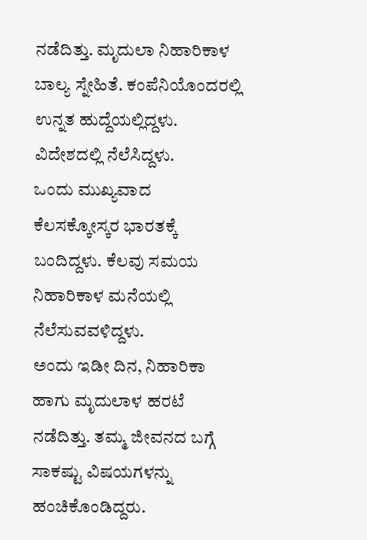ನಡೆದಿತ್ತು. ಮೃದುಲಾ ನಿಹಾರಿಕಾಳ ಬಾಲ್ಯ ಸ್ನೇಹಿತೆ. ಕಂಪೆನಿಯೊಂದರಲ್ಲಿ ಉನ್ನತ ಹುದ್ದೆಯಲ್ಲಿದ್ದಳು. ವಿದೇಶದಲ್ಲಿ ನೆಲೆಸಿದ್ದಳು.
ಒಂದು ಮುಖ್ಯವಾದ ಕೆಲಸಕ್ಕೋಸ್ಕರ ಭಾರತಕ್ಕೆ ಬಂದಿದ್ದಳು. ಕೆಲವು ಸಮಯ ನಿಹಾರಿಕಾಳ ಮನೆಯಲ್ಲಿ ನೆಲೆಸುವವಳಿದ್ದಳು.
ಅಂದು ಇಡೀ ದಿನ, ನಿಹಾರಿಕಾ ಹಾಗು ಮೃದುಲಾಳ ಹರಟೆ ನಡೆದಿತ್ತು. ತಮ್ಮ ಜೀವನದ ಬಗ್ಗೆ ಸಾಕಷ್ಟು ವಿಷಯಗಳನ್ನು ಹಂಚಿಕೊಂಡಿದ್ದರು.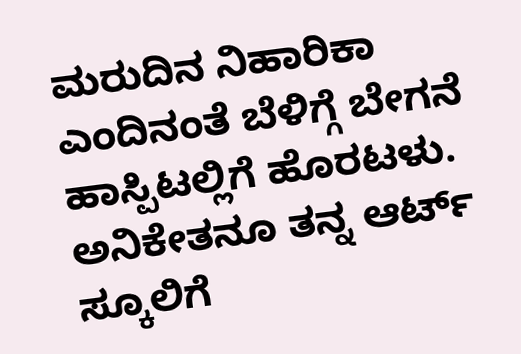ಮರುದಿನ ನಿಹಾರಿಕಾ ಎಂದಿನಂತೆ ಬೆಳಿಗ್ಗೆ ಬೇಗನೆ ಹಾಸ್ಪಿಟಲ್ಲಿಗೆ ಹೊರಟಳು. ಅನಿಕೇತನೂ ತನ್ನ ಆರ್ಟ್ ಸ್ಕೂಲಿಗೆ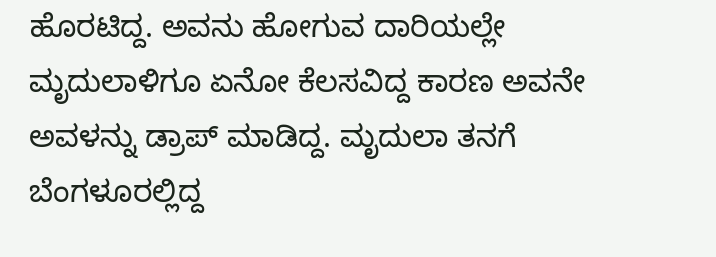ಹೊರಟಿದ್ದ. ಅವನು ಹೋಗುವ ದಾರಿಯಲ್ಲೇ ಮೃದುಲಾಳಿಗೂ ಏನೋ ಕೆಲಸವಿದ್ದ ಕಾರಣ ಅವನೇ ಅವಳನ್ನು ಡ್ರಾಪ್ ಮಾಡಿದ್ದ. ಮೃದುಲಾ ತನಗೆ ಬೆಂಗಳೂರಲ್ಲಿದ್ದ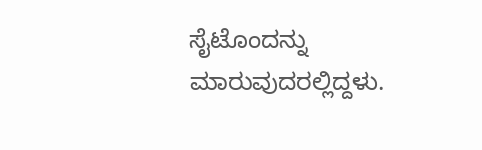ಸೈಟೊಂದನ್ನು ಮಾರುವುದರಲ್ಲಿದ್ದಳು.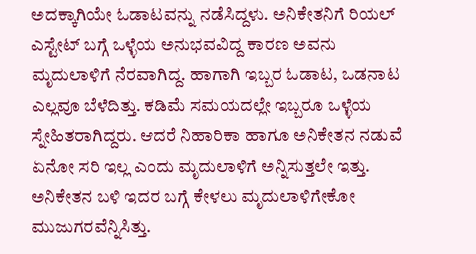ಅದಕ್ಕಾಗಿಯೇ ಓಡಾಟವನ್ನು ನಡೆಸಿದ್ದಳು. ಅನಿಕೇತನಿಗೆ ರಿಯಲ್ ಎಸ್ಟೇಟ್ ಬಗ್ಗೆ ಒಳ್ಳೆಯ ಅನುಭವವಿದ್ದ ಕಾರಣ ಅವನು ಮೃದುಲಾಳಿಗೆ ನೆರವಾಗಿದ್ದ. ಹಾಗಾಗಿ ಇಬ್ಬರ ಓಡಾಟ, ಒಡನಾಟ ಎಲ್ಲವೂ ಬೆಳೆದಿತ್ತು. ಕಡಿಮೆ ಸಮಯದಲ್ಲೇ ಇಬ್ಬರೂ ಒಳ್ಳೆಯ ಸ್ನೇಹಿತರಾಗಿದ್ದರು. ಆದರೆ ನಿಹಾರಿಕಾ ಹಾಗೂ ಅನಿಕೇತನ ನಡುವೆ ಏನೋ ಸರಿ ಇಲ್ಲ ಎಂದು ಮೃದುಲಾಳಿಗೆ ಅನ್ನಿಸುತ್ತಲೇ ಇತ್ತು. ಅನಿಕೇತನ ಬಳಿ ಇದರ ಬಗ್ಗೆ ಕೇಳಲು ಮೃದುಲಾಳಿಗೇಕೋ ಮುಜುಗರವೆನ್ನಿಸಿತ್ತು.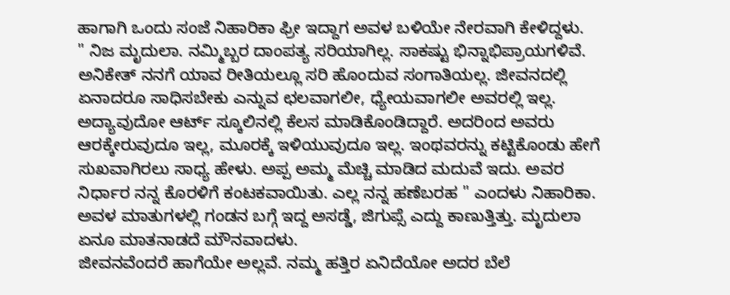ಹಾಗಾಗಿ ಒಂದು ಸಂಜೆ ನಿಹಾರಿಕಾ ಫ್ರೀ ಇದ್ದಾಗ ಅವಳ ಬಳಿಯೇ ನೇರವಾಗಿ ಕೇಳಿದ್ದಳು.
" ನಿಜ ಮೃದುಲಾ. ನಮ್ಮಿಬ್ಬರ ದಾಂಪತ್ಯ ಸರಿಯಾಗಿಲ್ಲ. ಸಾಕಷ್ಟು ಭಿನ್ನಾಭಿಪ್ರಾಯಗಳಿವೆ. ಅನಿಕೇತ್ ನನಗೆ ಯಾವ ರೀತಿಯಲ್ಲೂ ಸರಿ ಹೊಂದುವ ಸಂಗಾತಿಯಲ್ಲ. ಜೀವನದಲ್ಲಿ ಏನಾದರೂ ಸಾಧಿಸಬೇಕು ಎನ್ನುವ ಛಲವಾಗಲೀ, ಧ್ಯೇಯವಾಗಲೀ ಅವರಲ್ಲಿ ಇಲ್ಲ. ಅದ್ಯಾವುದೋ ಆರ್ಟ್ ಸ್ಕೂಲಿನಲ್ಲಿ ಕೆಲಸ ಮಾಡಿಕೊಂಡಿದ್ದಾರೆ. ಅದರಿಂದ ಅವರು ಆರಕ್ಕೇರುವುದೂ ಇಲ್ಲ, ಮೂರಕ್ಕೆ ಇಳಿಯುವುದೂ ಇಲ್ಲ. ಇಂಥವರನ್ನು ಕಟ್ಟಿಕೊಂಡು ಹೇಗೆ ಸುಖವಾಗಿರಲು ಸಾಧ್ಯ ಹೇಳು. ಅಪ್ಪ ಅಮ್ಮ ಮೆಚ್ಚಿ ಮಾಡಿದ ಮದುವೆ ಇದು. ಅವರ ನಿರ್ಧಾರ ನನ್ನ ಕೊರಳಿಗೆ ಕಂಟಕವಾಯಿತು. ಎಲ್ಲ ನನ್ನ ಹಣೆಬರಹ " ಎಂದಳು ನಿಹಾರಿಕಾ. ಅವಳ ಮಾತುಗಳಲ್ಲಿ ಗಂಡನ ಬಗ್ಗೆ ಇದ್ದ ಅಸಡ್ಡೆ, ಜಿಗುಪ್ಸೆ ಎದ್ದು ಕಾಣುತ್ತಿತ್ತು. ಮೃದುಲಾ ಏನೂ ಮಾತನಾಡದೆ ಮೌನವಾದಳು.
ಜೀವನವೆಂದರೆ ಹಾಗೆಯೇ ಅಲ್ಲವೆ. ನಮ್ಮ ಹತ್ತಿರ ಏನಿದೆಯೋ ಅದರ ಬೆಲೆ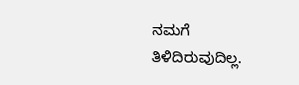ನಮಗೆ ತಿಳಿದಿರುವುದಿಲ್ಲ.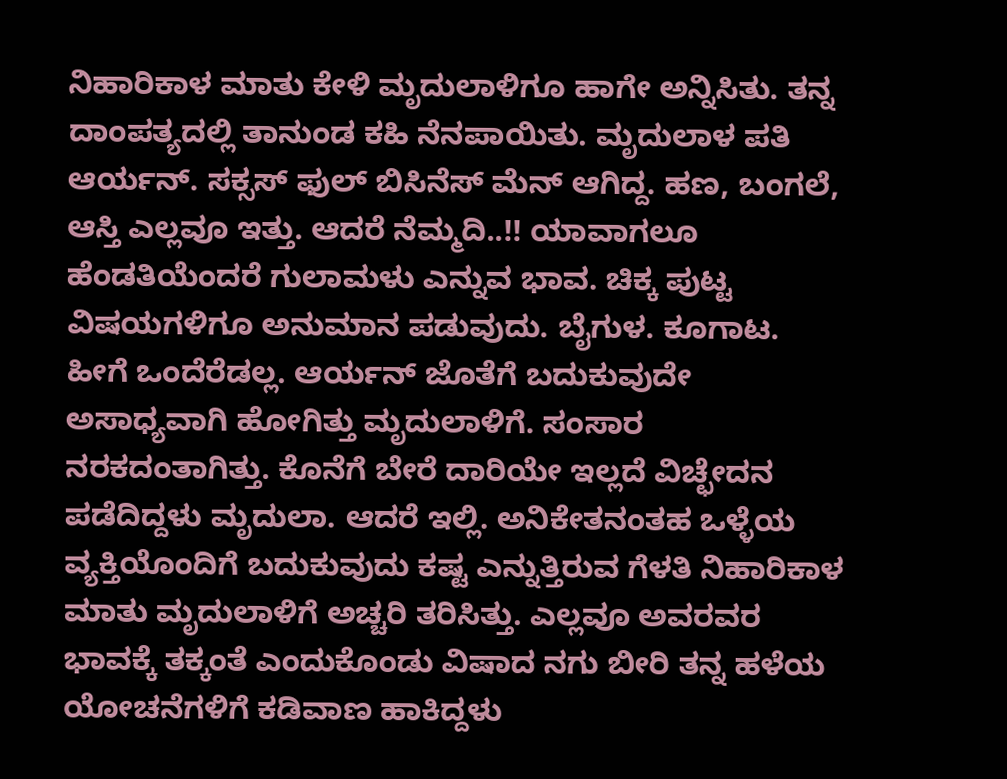ನಿಹಾರಿಕಾಳ ಮಾತು ಕೇಳಿ ಮೃದುಲಾಳಿಗೂ ಹಾಗೇ ಅನ್ನಿಸಿತು. ತನ್ನ ದಾಂಪತ್ಯದಲ್ಲಿ ತಾನುಂಡ ಕಹಿ ನೆನಪಾಯಿತು. ಮೃದುಲಾಳ ಪತಿ ಆರ್ಯನ್. ಸಕ್ಸಸ್ ಫುಲ್ ಬಿಸಿನೆಸ್ ಮೆನ್ ಆಗಿದ್ದ. ಹಣ, ಬಂಗಲೆ, ಆಸ್ತಿ ಎಲ್ಲವೂ ಇತ್ತು. ಆದರೆ ನೆಮ್ಮದಿ..!! ಯಾವಾಗಲೂ ಹೆಂಡತಿಯೆಂದರೆ ಗುಲಾಮಳು ಎನ್ನುವ ಭಾವ. ಚಿಕ್ಕ ಪುಟ್ಟ ವಿಷಯಗಳಿಗೂ ಅನುಮಾನ ಪಡುವುದು. ಬೈಗುಳ. ಕೂಗಾಟ. ಹೀಗೆ ಒಂದೆರೆಡಲ್ಲ. ಆರ್ಯನ್ ಜೊತೆಗೆ ಬದುಕುವುದೇ ಅಸಾಧ್ಯವಾಗಿ ಹೋಗಿತ್ತು ಮೃದುಲಾಳಿಗೆ. ಸಂಸಾರ ನರಕದಂತಾಗಿತ್ತು. ಕೊನೆಗೆ ಬೇರೆ ದಾರಿಯೇ ಇಲ್ಲದೆ ವಿಚ್ಛೇದನ ಪಡೆದಿದ್ದಳು ಮೃದುಲಾ. ಆದರೆ ಇಲ್ಲಿ. ಅನಿಕೇತನಂತಹ ಒಳ್ಳೆಯ ವ್ಯಕ್ತಿಯೊಂದಿಗೆ ಬದುಕುವುದು ಕಷ್ಟ ಎನ್ನುತ್ತಿರುವ ಗೆಳತಿ ನಿಹಾರಿಕಾಳ ಮಾತು ಮೃದುಲಾಳಿಗೆ ಅಚ್ಚರಿ ತರಿಸಿತ್ತು. ಎಲ್ಲವೂ ಅವರವರ ಭಾವಕ್ಕೆ ತಕ್ಕಂತೆ ಎಂದುಕೊಂಡು ವಿಷಾದ ನಗು ಬೀರಿ ತನ್ನ ಹಳೆಯ ಯೋಚನೆಗಳಿಗೆ ಕಡಿವಾಣ ಹಾಕಿದ್ದಳು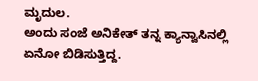ಮೃದುಲ.
ಅಂದು ಸಂಜೆ ಅನಿಕೇತ್ ತನ್ನ ಕ್ಯಾನ್ವಾಸಿನಲ್ಲಿ ಏನೋ ಬಿಡಿಸುತ್ತಿದ್ದ.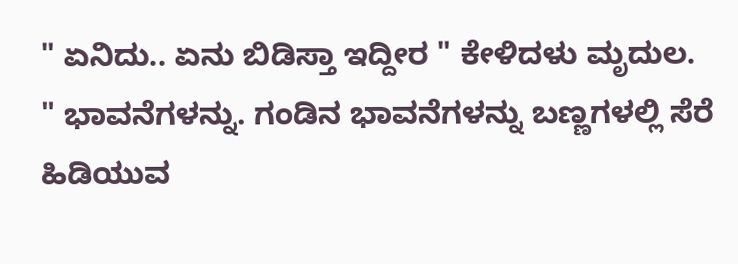" ಏನಿದು.. ಏನು ಬಿಡಿಸ್ತಾ ಇದ್ದೀರ " ಕೇಳಿದಳು ಮೃದುಲ.
" ಭಾವನೆಗಳನ್ನು. ಗಂಡಿನ ಭಾವನೆಗಳನ್ನು ಬಣ್ಣಗಳಲ್ಲಿ ಸೆರೆ ಹಿಡಿಯುವ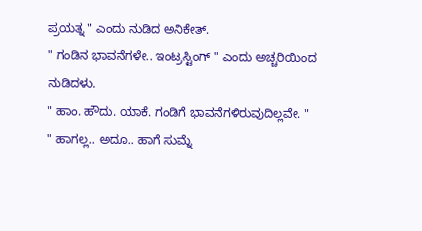ಪ್ರಯತ್ನ " ಎಂದು ನುಡಿದ ಅನಿಕೇತ್.
" ಗಂಡಿನ ಭಾವನೆಗಳೇ.. ಇಂಟ್ರಸ್ಟಿಂಗ್ " ಎಂದು ಅಚ್ಚರಿಯಿಂದ ನುಡಿದಳು.
" ಹಾಂ. ಹೌದು. ಯಾಕೆ. ಗಂಡಿಗೆ ಭಾವನೆಗಳಿರುವುದಿಲ್ಲವೇ. "
" ಹಾಗಲ್ಲ.. ಅದೂ.. ಹಾಗೆ ಸುಮ್ನೆ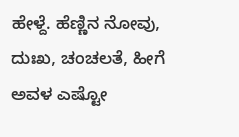ಹೇಳ್ದೆ. ಹೆಣ್ಣಿನ ನೋವು, ದುಃಖ, ಚಂಚಲತೆ, ಹೀಗೆ ಅವಳ ಎಷ್ಟೋ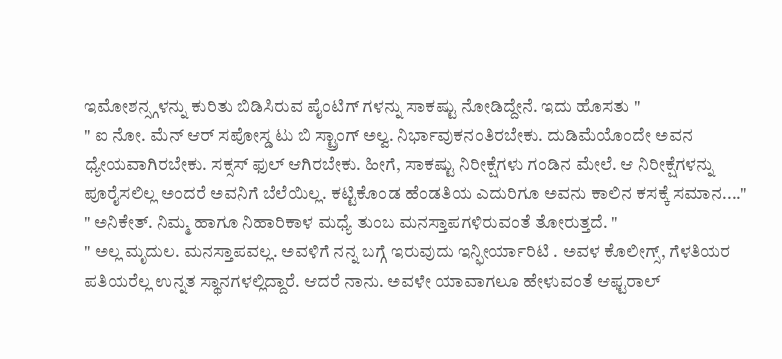ಇಮೋಶನ್ಸ್ಗಳನ್ನು ಕುರಿತು ಬಿಡಿಸಿರುವ ಪೈಂಟಿಗ್ ಗಳನ್ನು ಸಾಕಷ್ಟು ನೋಡಿದ್ದೇನೆ. ಇದು ಹೊಸತು "
" ಐ ನೋ. ಮೆನ್ ಆರ್ ಸಪೋಸ್ಡ ಟು ಬಿ ಸ್ಟ್ರಾಂಗ್ ಅಲ್ವ. ನಿರ್ಭಾವುಕನಂತಿರಬೇಕು. ದುಡಿಮೆಯೊಂದೇ ಅವನ ಧ್ಯೇಯವಾಗಿರಬೇಕು. ಸಕ್ಸಸ್ ಫುಲ್ ಆಗಿರಬೇಕು. ಹೀಗೆ, ಸಾಕಷ್ಟು ನಿರೀಕ್ಷೆಗಳು ಗಂಡಿನ ಮೇಲೆ. ಆ ನಿರೀಕ್ಷೆಗಳನ್ನು ಪೂರೈಸಲಿಲ್ಲ ಅಂದರೆ ಅವನಿಗೆ ಬೆಲೆಯಿಲ್ಲ. ಕಟ್ಟಿಕೊಂಡ ಹೆಂಡತಿಯ ಎದುರಿಗೂ ಅವನು ಕಾಲಿನ ಕಸಕ್ಕೆ ಸಮಾನ...."
" ಅನಿಕೇತ್. ನಿಮ್ಮ ಹಾಗೂ ನಿಹಾರಿಕಾಳ ಮಧ್ಯೆ ತುಂಬ ಮನಸ್ತಾಪಗಳಿರುವಂತೆ ತೋರುತ್ತದೆ. "
" ಅಲ್ಲ ಮೃದುಲ. ಮನಸ್ತಾಪವಲ್ಲ. ಅವಳಿಗೆ ನನ್ನ ಬಗ್ಗೆ ಇರುವುದು ಇನ್ಫೀರ್ಯಾರಿಟಿ . ಅವಳ ಕೊಲೀಗ್ಸ್, ಗೆಳತಿಯರ ಪತಿಯರೆಲ್ಲ ಉನ್ನತ ಸ್ಥಾನಗಳಲ್ಲಿದ್ದಾರೆ. ಆದರೆ ನಾನು. ಅವಳೇ ಯಾವಾಗಲೂ ಹೇಳುವಂತೆ ಆಫ್ಟರಾಲ್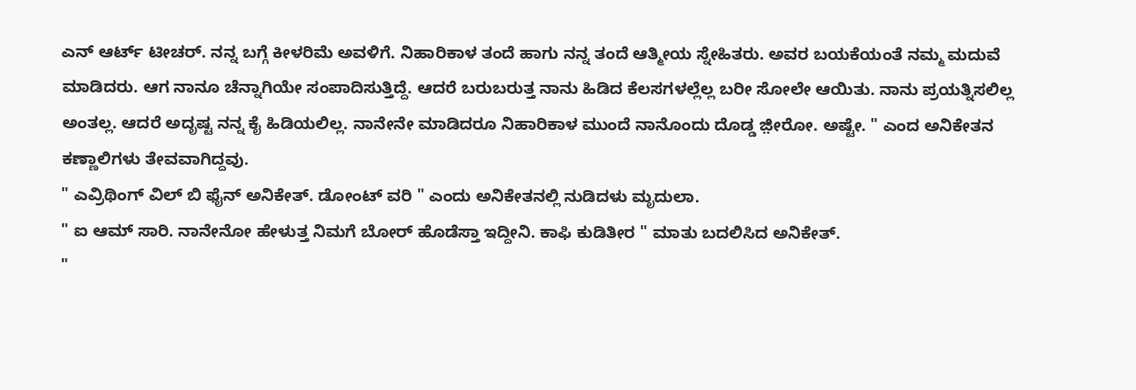ಎನ್ ಆರ್ಟ್ ಟೀಚರ್. ನನ್ನ ಬಗ್ಗೆ ಕೀಳರಿಮೆ ಅವಳಿಗೆ. ನಿಹಾರಿಕಾಳ ತಂದೆ ಹಾಗು ನನ್ನ ತಂದೆ ಆತ್ಮೀಯ ಸ್ನೇಹಿತರು. ಅವರ ಬಯಕೆಯಂತೆ ನಮ್ಮ ಮದುವೆ ಮಾಡಿದರು. ಆಗ ನಾನೂ ಚೆನ್ನಾಗಿಯೇ ಸಂಪಾದಿಸುತ್ತಿದ್ದೆ. ಆದರೆ ಬರುಬರುತ್ತ ನಾನು ಹಿಡಿದ ಕೆಲಸಗಳಲ್ಲೆಲ್ಲ ಬರೀ ಸೋಲೇ ಆಯಿತು. ನಾನು ಪ್ರಯತ್ನಿಸಲಿಲ್ಲ ಅಂತಲ್ಲ. ಆದರೆ ಅದೃಷ್ಟ ನನ್ನ ಕೈ ಹಿಡಿಯಲಿಲ್ಲ. ನಾನೇನೇ ಮಾಡಿದರೂ ನಿಹಾರಿಕಾಳ ಮುಂದೆ ನಾನೊಂದು ದೊಡ್ಡ ಜ಼ೀರೋ. ಅಷ್ಟೇ. " ಎಂದ ಅನಿಕೇತನ ಕಣ್ಣಾಲಿಗಳು ತೇವವಾಗಿದ್ದವು.
" ಎವ್ರಿಥಿಂಗ್ ವಿಲ್ ಬಿ ಫೈನ್ ಅನಿಕೇತ್. ಡೋಂಟ್ ವರಿ " ಎಂದು ಅನಿಕೇತನಲ್ಲಿ ನುಡಿದಳು ಮೃದುಲಾ.
" ಐ ಆಮ್ ಸಾರಿ. ನಾನೇನೋ ಹೇಳುತ್ತ ನಿಮಗೆ ಬೋರ್ ಹೊಡೆಸ್ತಾ ಇದ್ದೀನಿ. ಕಾಫಿ ಕುಡಿತೀರ " ಮಾತು ಬದಲಿಸಿದ ಅನಿಕೇತ್.
"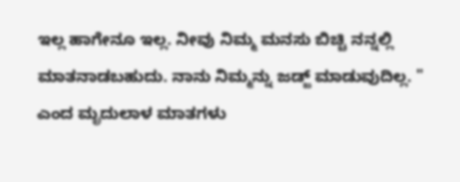ಇಲ್ಲ ಹಾಗೇನೂ ಇಲ್ಲ. ನೀವು ನಿಮ್ಮ ಮನಸು ಬಿಚ್ಚಿ ನನ್ನಲ್ಲಿ ಮಾತನಾಡಬಹುದು. ನಾನು ನಿಮ್ಮನ್ನು ಜಡ್ಜ್ ಮಾಡುವುದಿಲ್ಲ. " ಎಂದ ಮೃದುಲಾಳ ಮಾತಗಳು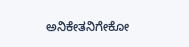ಅನಿಕೇತನಿಗೇಕೋ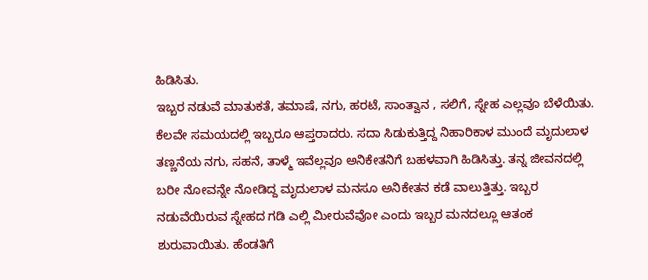ಹಿಡಿಸಿತು.
ಇಬ್ಬರ ನಡುವೆ ಮಾತುಕತೆ, ತಮಾಷೆ, ನಗು, ಹರಟೆ, ಸಾಂತ್ವಾನ , ಸಲಿಗೆ, ಸ್ನೇಹ ಎಲ್ಲವೂ ಬೆಳೆಯಿತು. ಕೆಲವೇ ಸಮಯದಲ್ಲಿ ಇಬ್ಬರೂ ಆಪ್ತರಾದರು. ಸದಾ ಸಿಡುಕುತ್ತಿದ್ದ ನಿಹಾರಿಕಾಳ ಮುಂದೆ ಮೃದುಲಾಳ ತಣ್ಣನೆಯ ನಗು, ಸಹನೆ, ತಾಳ್ಮೆ ಇವೆಲ್ಲವೂ ಅನಿಕೇತನಿಗೆ ಬಹಳವಾಗಿ ಹಿಡಿಸಿತ್ತು. ತನ್ನ ಜೀವನದಲ್ಲಿ ಬರೀ ನೋವನ್ನೇ ನೋಡಿದ್ದ ಮೃದುಲಾಳ ಮನಸೂ ಅನಿಕೇತನ ಕಡೆ ವಾಲುತ್ತಿತ್ತು. ಇಬ್ಬರ ನಡುವೆಯಿರುವ ಸ್ನೇಹದ ಗಡಿ ಎಲ್ಲಿ ಮೀರುವೆವೋ ಎಂದು ಇಬ್ಬರ ಮನದಲ್ಲೂ ಆತಂಕ ಶುರುವಾಯಿತು. ಹೆಂಡತಿಗೆ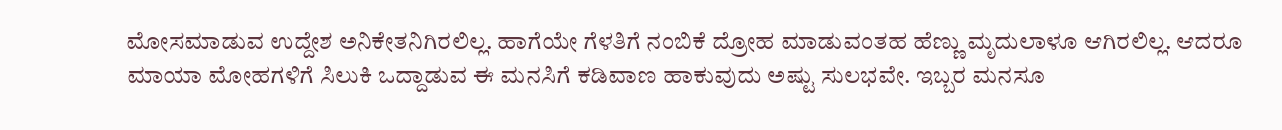ಮೋಸಮಾಡುವ ಉದ್ದೇಶ ಅನಿಕೇತನಿಗಿರಲಿಲ್ಲ. ಹಾಗೆಯೇ ಗೆಳತಿಗೆ ನಂಬಿಕೆ ದ್ರೋಹ ಮಾಡುವಂತಹ ಹೆಣ್ಣು ಮೃದುಲಾಳೂ ಆಗಿರಲಿಲ್ಲ. ಆದರೂ ಮಾಯಾ ಮೋಹಗಳಿಗೆ ಸಿಲುಕಿ ಒದ್ದಾಡುವ ಈ ಮನಸಿಗೆ ಕಡಿವಾಣ ಹಾಕುವುದು ಅಷ್ಟು ಸುಲಭವೇ. ಇಬ್ಬರ ಮನಸೂ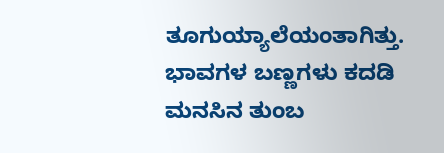ತೂಗುಯ್ಯಾಲೆಯಂತಾಗಿತ್ತು. ಭಾವಗಳ ಬಣ್ಣಗಳು ಕದಡಿ ಮನಸಿನ ತುಂಬ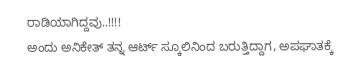ರಾಡಿಯಾಗಿದ್ದವು..!!!!
ಅಂದು ಅನಿಕೇತ್ ತನ್ನ ಆರ್ಟ್ ಸ್ಕೂಲಿನಿಂದ ಬರುತ್ತಿದ್ದಾಗ, ಅಪಘಾತಕ್ಕೆ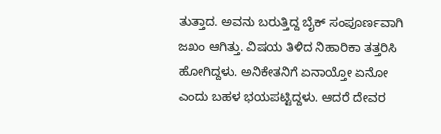ತುತ್ತಾದ. ಅವನು ಬರುತ್ತಿದ್ದ ಬೈಕ್ ಸಂಪೂರ್ಣವಾಗಿ ಜಖಂ ಆಗಿತ್ತು. ವಿಷಯ ತಿಳಿದ ನಿಹಾರಿಕಾ ತತ್ತರಿಸಿ ಹೋಗಿದ್ದಳು. ಅನಿಕೇತನಿಗೆ ಏನಾಯ್ತೋ ಏನೋ ಎಂದು ಬಹಳ ಭಯಪಟ್ಟಿದ್ದಳು. ಆದರೆ ದೇವರ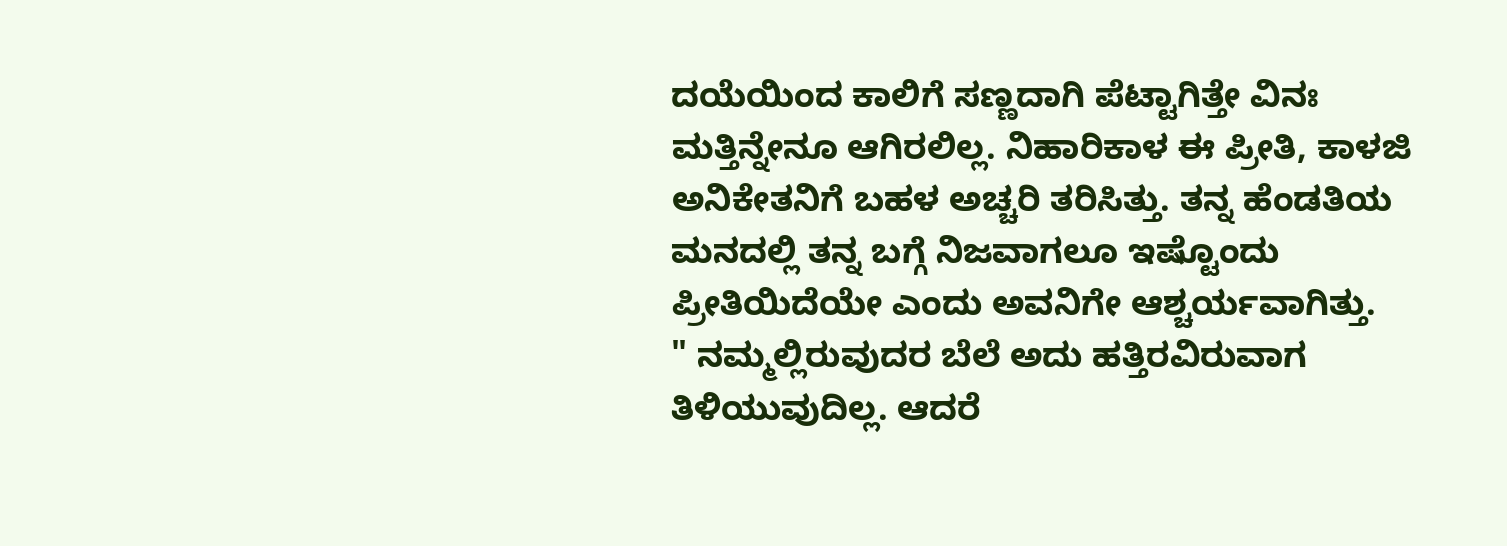ದಯೆಯಿಂದ ಕಾಲಿಗೆ ಸಣ್ಣದಾಗಿ ಪೆಟ್ಟಾಗಿತ್ತೇ ವಿನಃ ಮತ್ತಿನ್ನೇನೂ ಆಗಿರಲಿಲ್ಲ. ನಿಹಾರಿಕಾಳ ಈ ಪ್ರೀತಿ, ಕಾಳಜಿ ಅನಿಕೇತನಿಗೆ ಬಹಳ ಅಚ್ಚರಿ ತರಿಸಿತ್ತು. ತನ್ನ ಹೆಂಡತಿಯ ಮನದಲ್ಲಿ ತನ್ನ ಬಗ್ಗೆ ನಿಜವಾಗಲೂ ಇಷ್ಟೊಂದು ಪ್ರೀತಿಯಿದೆಯೇ ಎಂದು ಅವನಿಗೇ ಆಶ್ಚರ್ಯವಾಗಿತ್ತು.
" ನಮ್ಮಲ್ಲಿರುವುದರ ಬೆಲೆ ಅದು ಹತ್ತಿರವಿರುವಾಗ ತಿಳಿಯುವುದಿಲ್ಲ. ಆದರೆ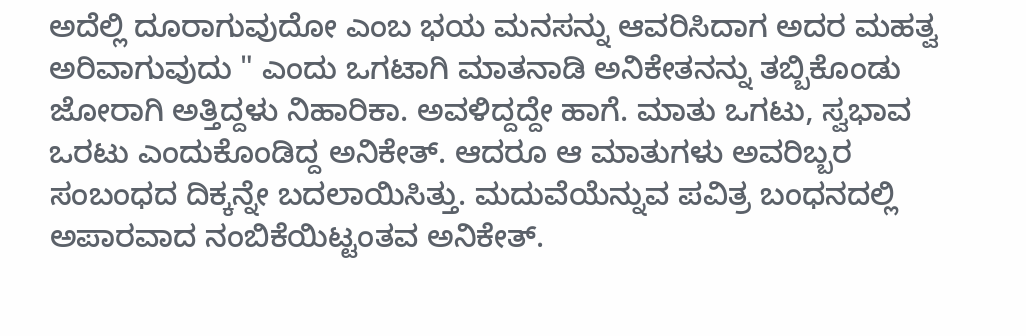ಅದೆಲ್ಲಿ ದೂರಾಗುವುದೋ ಎಂಬ ಭಯ ಮನಸನ್ನು ಆವರಿಸಿದಾಗ ಅದರ ಮಹತ್ವ ಅರಿವಾಗುವುದು " ಎಂದು ಒಗಟಾಗಿ ಮಾತನಾಡಿ ಅನಿಕೇತನನ್ನು ತಬ್ಬಿಕೊಂಡು ಜೋರಾಗಿ ಅತ್ತಿದ್ದಳು ನಿಹಾರಿಕಾ. ಅವಳಿದ್ದದ್ದೇ ಹಾಗೆ. ಮಾತು ಒಗಟು, ಸ್ವಭಾವ ಒರಟು ಎಂದುಕೊಂಡಿದ್ದ ಅನಿಕೇತ್. ಆದರೂ ಆ ಮಾತುಗಳು ಅವರಿಬ್ಬರ ಸಂಬಂಧದ ದಿಕ್ಕನ್ನೇ ಬದಲಾಯಿಸಿತ್ತು. ಮದುವೆಯೆನ್ನುವ ಪವಿತ್ರ ಬಂಧನದಲ್ಲಿ ಅಪಾರವಾದ ನಂಬಿಕೆಯಿಟ್ಟಂತವ ಅನಿಕೇತ್.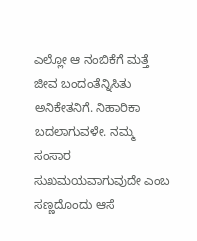ಎಲ್ಲೋ ಆ ನಂಬಿಕೆಗೆ ಮತ್ತೆ ಜೀವ ಬಂದಂತೆನ್ನಿಸಿತು ಅನಿಕೇತನಿಗೆ. ನಿಹಾರಿಕಾ ಬದಲಾಗುವಳೇ. ನಮ್ಮ ಸಂಸಾರ ಸುಖಮಯವಾಗುವುದೇ ಎಂಬ ಸಣ್ಣದೊಂದು ಆಸೆ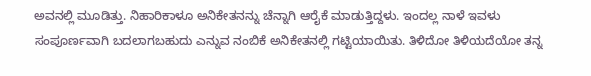ಅವನಲ್ಲಿ ಮೂಡಿತ್ತು. ನಿಹಾರಿಕಾಳೂ ಅನಿಕೇತನನ್ನು ಚೆನ್ನಾಗಿ ಆರೈಕೆ ಮಾಡುತ್ತಿದ್ದಳು. ಇಂದಲ್ಲ ನಾಳೆ ಇವಳು ಸಂಪೂರ್ಣವಾಗಿ ಬದಲಾಗಬಹುದು ಎನ್ನುವ ನಂಬಿಕೆ ಅನಿಕೇತನಲ್ಲಿ ಗಟ್ಟಿಯಾಯಿತು. ತಿಳಿದೋ ತಿಳಿಯದೆಯೋ ತನ್ನ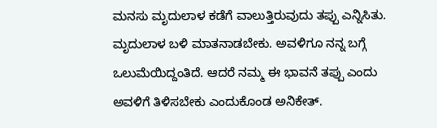ಮನಸು ಮೃದುಲಾಳ ಕಡೆಗೆ ವಾಲುತ್ತಿರುವುದು ತಪ್ಪು ಎನ್ನಿಸಿತು.
ಮೃದುಲಾಳ ಬಳಿ ಮಾತನಾಡಬೇಕು. ಅವಳಿಗೂ ನನ್ನ ಬಗ್ಗೆ ಒಲುಮೆಯಿದ್ದಂತಿದೆ. ಆದರೆ ನಮ್ಮ ಈ ಭಾವನೆ ತಪ್ಪು ಎಂದು ಅವಳಿಗೆ ತಿಳಿಸಬೇಕು ಎಂದುಕೊಂಡ ಅನಿಕೇತ್.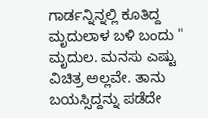ಗಾರ್ಡನ್ನಿನ್ನಲ್ಲಿ ಕೂತಿದ್ದ ಮೃದುಲಾಳ ಬಳಿ ಬಂದು " ಮೃದುಲ. ಮನಸು ಎಷ್ಟು ವಿಚಿತ್ರ ಅಲ್ಲವೇ. ತಾನು ಬಯಸ್ಸಿದ್ದನ್ನು ಪಡೆದೇ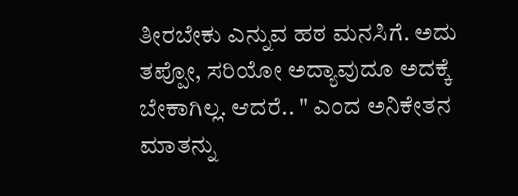ತೀರಬೇಕು ಎನ್ನುವ ಹಠ ಮನಸಿಗೆ. ಅದು ತಪ್ಪೋ, ಸರಿಯೋ ಅದ್ಯಾವುದೂ ಅದಕ್ಕೆ ಬೇಕಾಗಿಲ್ಲ. ಆದರೆ.. " ಎಂದ ಅನಿಕೇತನ ಮಾತನ್ನು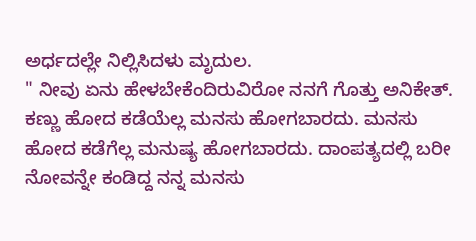ಅರ್ಧದಲ್ಲೇ ನಿಲ್ಲಿಸಿದಳು ಮೃದುಲ.
" ನೀವು ಏನು ಹೇಳಬೇಕೆಂದಿರುವಿರೋ ನನಗೆ ಗೊತ್ತು ಅನಿಕೇತ್. ಕಣ್ಣು ಹೋದ ಕಡೆಯೆಲ್ಲ ಮನಸು ಹೋಗಬಾರದು. ಮನಸು ಹೋದ ಕಡೆಗೆಲ್ಲ ಮನುಷ್ಯ ಹೋಗಬಾರದು. ದಾಂಪತ್ಯದಲ್ಲಿ ಬರೀ ನೋವನ್ನೇ ಕಂಡಿದ್ದ ನನ್ನ ಮನಸು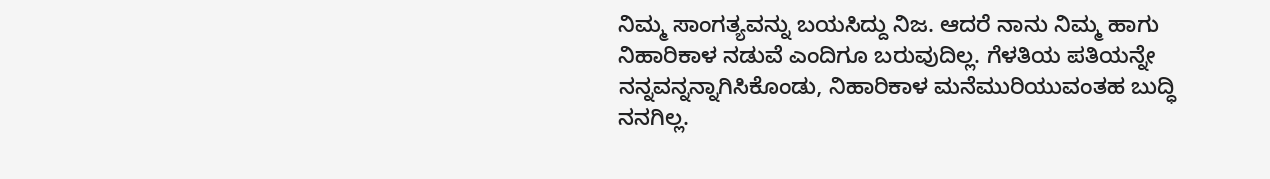ನಿಮ್ಮ ಸಾಂಗತ್ಯವನ್ನು ಬಯಸಿದ್ದು ನಿಜ. ಆದರೆ ನಾನು ನಿಮ್ಮ ಹಾಗು ನಿಹಾರಿಕಾಳ ನಡುವೆ ಎಂದಿಗೂ ಬರುವುದಿಲ್ಲ. ಗೆಳತಿಯ ಪತಿಯನ್ನೇ ನನ್ನವನ್ನನ್ನಾಗಿಸಿಕೊಂಡು, ನಿಹಾರಿಕಾಳ ಮನೆಮುರಿಯುವಂತಹ ಬುದ್ಧಿ ನನಗಿಲ್ಲ.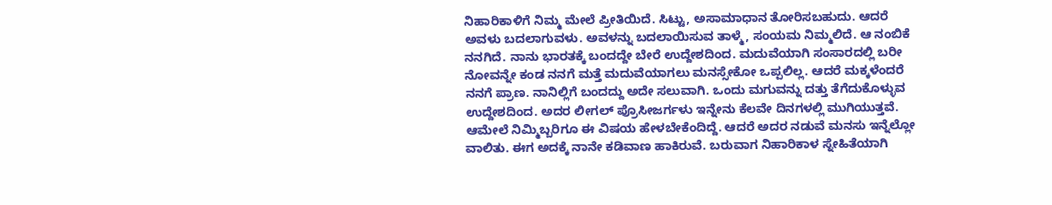ನಿಹಾರಿಕಾಳಿಗೆ ನಿಮ್ಮ ಮೇಲೆ ಪ್ರೀತಿಯಿದೆ. ಸಿಟ್ಟು, ಅಸಾಮಾಧಾನ ತೋರಿಸಬಹುದು. ಆದರೆ ಅವಳು ಬದಲಾಗುವಳು. ಅವಳನ್ನು ಬದಲಾಯಿಸುವ ತಾಳ್ಮೆ, ಸಂಯಮ ನಿಮ್ಮಲಿದೆ. ಆ ನಂಬಿಕೆ ನನಗಿದೆ. ನಾನು ಭಾರತಕ್ಕೆ ಬಂದದ್ದೇ ಬೇರೆ ಉದ್ದೇಶದಿಂದ. ಮದುವೆಯಾಗಿ ಸಂಸಾರದಲ್ಲಿ ಬರೀ ನೋವನ್ನೇ ಕಂಡ ನನಗೆ ಮತ್ತೆ ಮದುವೆಯಾಗಲು ಮನಸ್ಸೇಕೋ ಒಪ್ಪಲಿಲ್ಲ. ಆದರೆ ಮಕ್ಕಳೆಂದರೆ ನನಗೆ ಪ್ರಾಣ. ನಾನಿಲ್ಲಿಗೆ ಬಂದದ್ದು ಅದೇ ಸಲುವಾಗಿ. ಒಂದು ಮಗುವನ್ನು ದತ್ತು ತೆಗೆದುಕೊಳ್ಳುವ ಉದ್ದೇಶದಿಂದ. ಅದರ ಲೀಗಲ್ ಪ್ರೊಸೀಜರ್ಗಳು ಇನ್ನೇನು ಕೆಲವೇ ದಿನಗಳಲ್ಲಿ ಮುಗಿಯುತ್ತವೆ. ಆಮೇಲೆ ನಿಮ್ಮಿಬ್ಬರಿಗೂ ಈ ವಿಷಯ ಹೇಳಬೇಕೆಂದಿದ್ದೆ. ಆದರೆ ಅದರ ನಡುವೆ ಮನಸು ಇನ್ನೆಲ್ಲೋ ವಾಲಿತು. ಈಗ ಅದಕ್ಕೆ ನಾನೇ ಕಡಿವಾಣ ಹಾಕಿರುವೆ. ಬರುವಾಗ ನಿಹಾರಿಕಾಳ ಸ್ನೇಹಿತೆಯಾಗಿ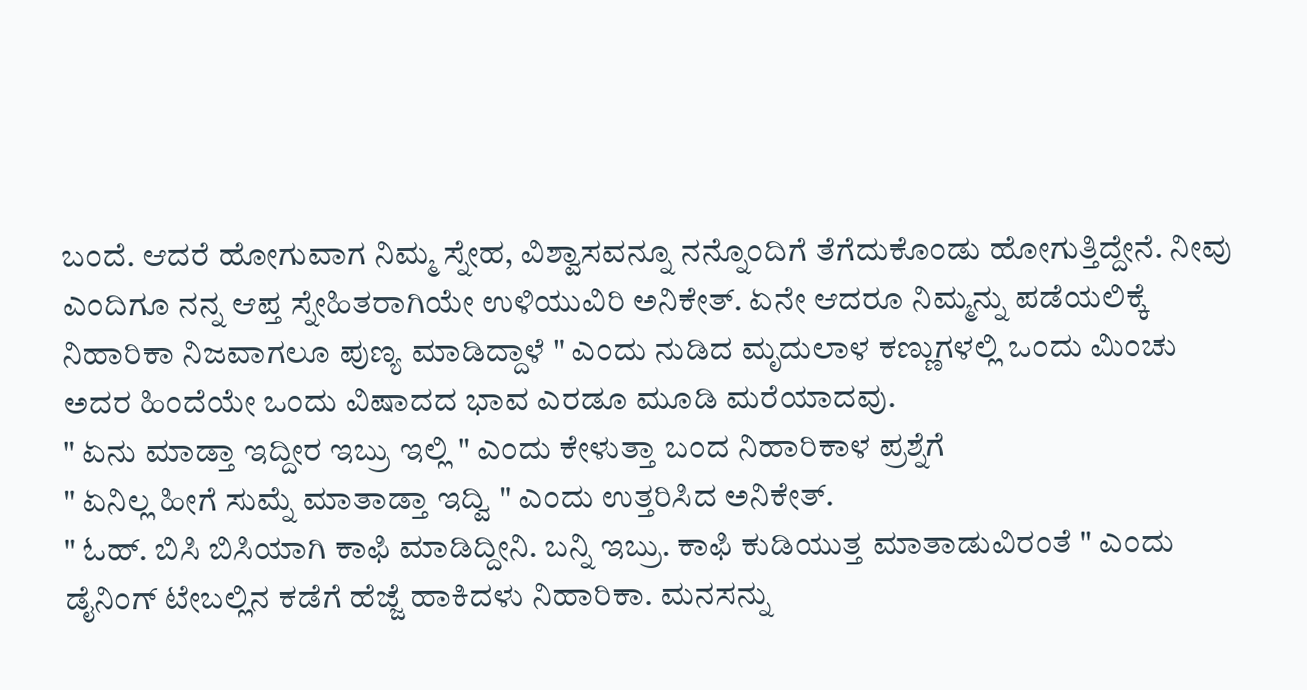ಬಂದೆ. ಆದರೆ ಹೋಗುವಾಗ ನಿಮ್ಮ ಸ್ನೇಹ, ವಿಶ್ವಾಸವನ್ನೂ ನನ್ನೊಂದಿಗೆ ತೆಗೆದುಕೊಂಡು ಹೋಗುತ್ತಿದ್ದೇನೆ. ನೀವು ಎಂದಿಗೂ ನನ್ನ ಆಪ್ತ ಸ್ನೇಹಿತರಾಗಿಯೇ ಉಳಿಯುವಿರಿ ಅನಿಕೇತ್. ಏನೇ ಆದರೂ ನಿಮ್ಮನ್ನು ಪಡೆಯಲಿಕ್ಕೆ ನಿಹಾರಿಕಾ ನಿಜವಾಗಲೂ ಪುಣ್ಯ ಮಾಡಿದ್ದಾಳೆ " ಎಂದು ನುಡಿದ ಮೃದುಲಾಳ ಕಣ್ಣುಗಳಲ್ಲಿ ಒಂದು ಮಿಂಚು ಅದರ ಹಿಂದೆಯೇ ಒಂದು ವಿಷಾದದ ಭಾವ ಎರಡೂ ಮೂಡಿ ಮರೆಯಾದವು.
" ಏನು ಮಾಡ್ತಾ ಇದ್ದೀರ ಇಬ್ರು ಇಲ್ಲಿ " ಎಂದು ಕೇಳುತ್ತಾ ಬಂದ ನಿಹಾರಿಕಾಳ ಪ್ರಶ್ನೆಗೆ
" ಏನಿಲ್ಲ ಹೀಗೆ ಸುಮ್ನೆ ಮಾತಾಡ್ತಾ ಇದ್ವಿ " ಎಂದು ಉತ್ತರಿಸಿದ ಅನಿಕೇತ್.
" ಓಹ್. ಬಿಸಿ ಬಿಸಿಯಾಗಿ ಕಾಫಿ ಮಾಡಿದ್ದೀನಿ. ಬನ್ನಿ ಇಬ್ರು. ಕಾಫಿ ಕುಡಿಯುತ್ತ ಮಾತಾಡುವಿರಂತೆ " ಎಂದು ಡೈನಿಂಗ್ ಟೇಬಲ್ಲಿನ ಕಡೆಗೆ ಹೆಜ್ಜೆ ಹಾಕಿದಳು ನಿಹಾರಿಕಾ. ಮನಸನ್ನು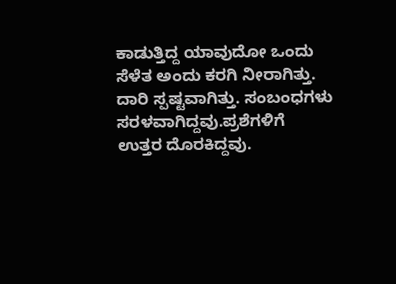ಕಾಡುತ್ತಿದ್ದ ಯಾವುದೋ ಒಂದು ಸೆಳೆತ ಅಂದು ಕರಗಿ ನೀರಾಗಿತ್ತು. ದಾರಿ ಸ್ಪಷ್ಟವಾಗಿತ್ತು. ಸಂಬಂಧಗಳು ಸರಳವಾಗಿದ್ದವು.ಪ್ರಶೆಗಳಿಗೆ ಉತ್ತರ ದೊರಕಿದ್ದವು.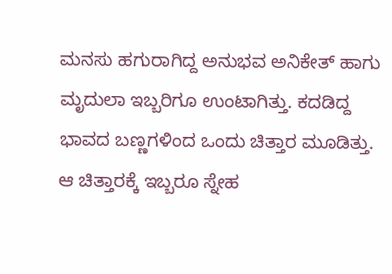ಮನಸು ಹಗುರಾಗಿದ್ದ ಅನುಭವ ಅನಿಕೇತ್ ಹಾಗು ಮೃದುಲಾ ಇಬ್ಬರಿಗೂ ಉಂಟಾಗಿತ್ತು. ಕದಡಿದ್ದ ಭಾವದ ಬಣ್ಣಗಳಿಂದ ಒಂದು ಚಿತ್ತಾರ ಮೂಡಿತ್ತು. ಆ ಚಿತ್ತಾರಕ್ಕೆ ಇಬ್ಬರೂ ಸ್ನೇಹ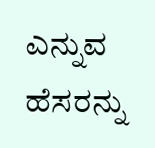ಎನ್ನುವ ಹೆಸರನ್ನು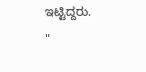ಇಟ್ಟಿದ್ದರು.
"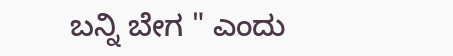ಬನ್ನಿ ಬೇಗ " ಎಂದು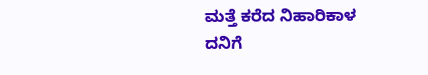ಮತ್ತೆ ಕರೆದ ನಿಹಾರಿಕಾಳ ದನಿಗೆ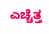ಎಚ್ಚೆತ್ತ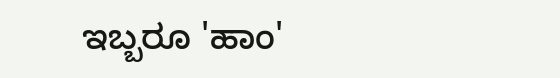ಇಬ್ಬರೂ 'ಹಾಂ'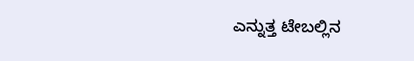ಎನ್ನುತ್ತ ಟೇಬಲ್ಲಿನ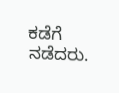ಕಡೆಗೆ ನಡೆದರು.